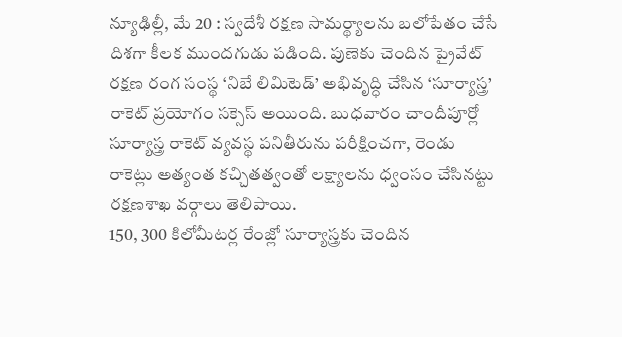న్యూఢిల్లీ, మే 20 : స్వదేశీ రక్షణ సామర్థ్యాలను బలోపేతం చేసే దిశగా కీలక ముందగుడు పడింది. పుణెకు చెందిన ప్రైవేట్ రక్షణ రంగ సంస్థ ‘నిబే లిమిటెడ్’ అభివృద్ధి చేసిన ‘సూర్యాస్త్ర’ రాకెట్ ప్రయోగం సక్సెస్ అయింది. బుధవారం చాందీపూర్లో సూర్యాస్త్ర రాకెట్ వ్యవస్థ పనితీరును పరీక్షించగా, రెండు రాకెట్లు అత్యంత కచ్చితత్వంతో లక్ష్యాలను ధ్వంసం చేసినట్టు రక్షణశాఖ వర్గాలు తెలిపాయి.
150, 300 కిలోమీటర్ల రేంజ్లో సూర్యాస్త్రకు చెందిన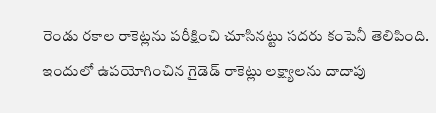రెండు రకాల రాకెట్లను పరీక్షించి చూసినట్టు సదరు కంపెనీ తెలిపింది. ఇందులో ఉపయోగించిన గైడెడ్ రాకెట్లు లక్ష్యాలను దాదాపు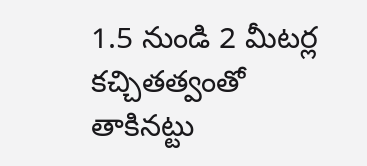1.5 నుండి 2 మీటర్ల కచ్చితత్వంతో తాకినట్టు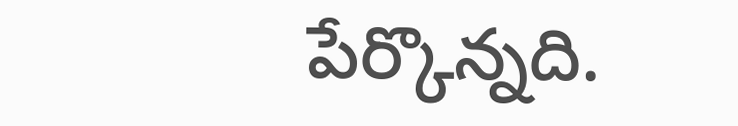పేర్కొన్నది.